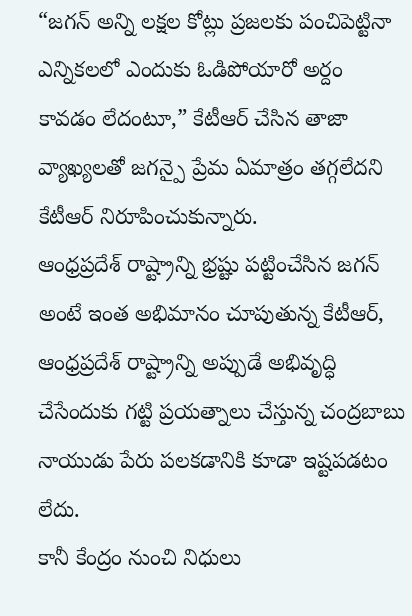“జగన్ అన్ని లక్షల కోట్లు ప్రజలకు పంచిపెట్టినా ఎన్నికలలో ఎందుకు ఓడిపోయారో అర్దం కావడం లేదంటూ,” కేటీఆర్ చేసిన తాజా వ్యాఖ్యలతో జగన్పై ప్రేమ ఏమాత్రం తగ్గలేదని కేటీఆర్ నిరూపించుకున్నారు.
ఆంధ్రప్రదేశ్ రాష్ట్రాన్ని భ్రష్టు పట్టించేసిన జగన్ అంటే ఇంత అభిమానం చూపుతున్న కేటీఆర్, ఆంధ్రప్రదేశ్ రాష్ట్రాన్ని అప్పుడే అభివృద్ధి చేసేందుకు గట్టి ప్రయత్నాలు చేస్తున్న చంద్రబాబు నాయుడు పేరు పలకడానికి కూడా ఇష్టపడటం లేదు.
కానీ కేంద్రం నుంచి నిధులు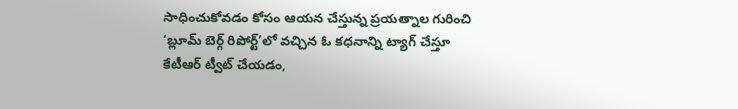సాధించుకోవడం కోసం ఆయన చేస్తున్న ప్రయత్నాల గురించి ‘బ్లూమ్ బెర్గ్ రిపోర్ట్’లో వచ్చిన ఓ కధనాన్ని ట్యాగ్ చేస్తూ కేటీఆర్ ట్వీట్ చేయడం,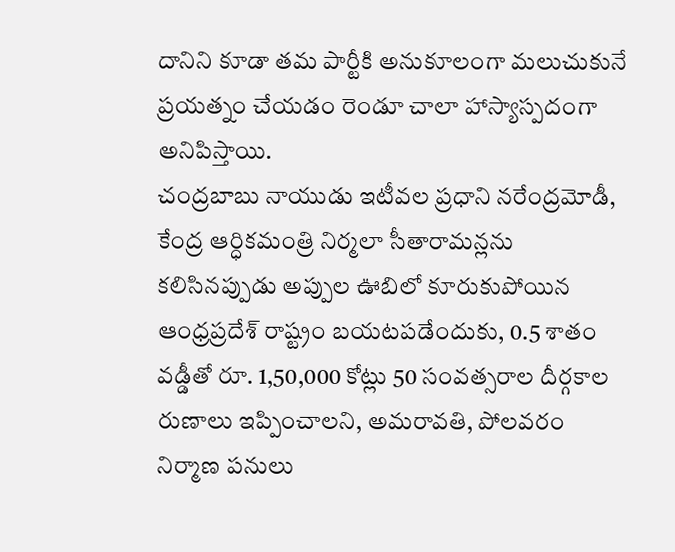దానిని కూడా తమ పార్టీకి అనుకూలంగా మలుచుకునే ప్రయత్నం చేయడం రెండూ చాలా హాస్యాస్పదంగా అనిపిస్తాయి.
చంద్రబాబు నాయుడు ఇటీవల ప్రధాని నరేంద్రమోడీ, కేంద్ర ఆర్ధికమంత్రి నిర్మలా సీతారామన్లను కలిసినప్పుడు అప్పుల ఊబిలో కూరుకుపోయిన ఆంధ్రప్రదేశ్ రాష్ట్రం బయటపడేందుకు, 0.5 శాతం వడ్డీతో రూ. 1,50,000 కోట్లు 50 సంవత్సరాల దీర్గకాల రుణాలు ఇప్పించాలని, అమరావతి, పోలవరం నిర్మాణ పనులు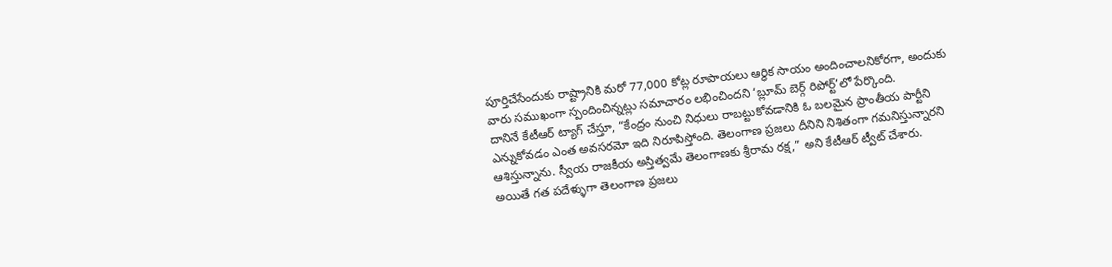పూర్తిచేసేందుకు రాష్ట్రానికి మరో 77,000 కోట్ల రూపాయలు ఆర్ధిక సాయం అందించాలనికోరగా, అందుకు వారు సముఖంగా స్పందించిన్నట్లు సమాచారం లభించిందని ‘బ్లూమ్ బెర్గ్ రిపోర్ట్’లో పేర్కొంది.
దానినే కేటీఆర్ ట్యాగ్ చేస్తూ, “కేంద్రం నుంచి నిధులు రాబట్టుకోవడానికి ఓ బలమైన ప్రాంతీయ పార్టీని ఎన్నుకోవడం ఎంత అవసరమో ఇది నిరూపిస్తోంది. తెలంగాణ ప్రజలు దీనిని నిశితంగా గమనిస్తున్నారని ఆశిస్తున్నాను. స్వీయ రాజకీయ అస్తిత్వమే తెలంగాణకు శ్రీరామ రక్ష,” అని కేటీఆర్ ట్వీట్ చేశారు.
అయితే గత పదేళ్ళుగా తెలంగాణ ప్రజలు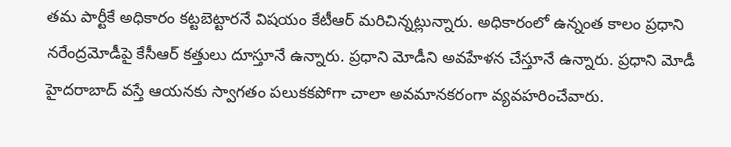తమ పార్టీకే అధికారం కట్టబెట్టారనే విషయం కేటీఆర్ మరిచిన్నట్లున్నారు. అధికారంలో ఉన్నంత కాలం ప్రధాని నరేంద్రమోడీపై కేసీఆర్ కత్తులు దూస్తూనే ఉన్నారు. ప్రధాని మోడీని అవహేళన చేస్తూనే ఉన్నారు. ప్రధాని మోడీ హైదరాబాద్ వస్తే ఆయనకు స్వాగతం పలుకకపోగా చాలా అవమానకరంగా వ్యవహరించేవారు.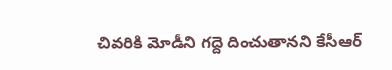చివరికి మోడీని గద్దె దించుతానని కేసీఆర్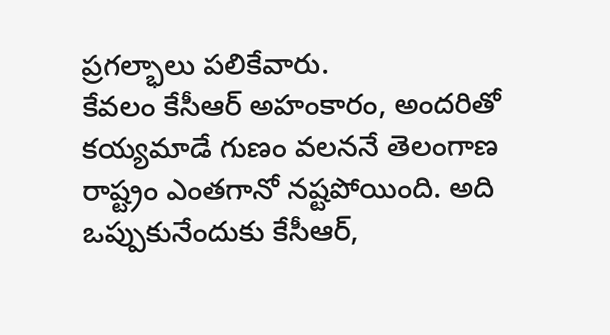ప్రగల్భాలు పలికేవారు.
కేవలం కేసీఆర్ అహంకారం, అందరితో కయ్యమాడే గుణం వలననే తెలంగాణ రాష్ట్రం ఎంతగానో నష్టపోయింది. అది ఒప్పుకునేందుకు కేసీఆర్,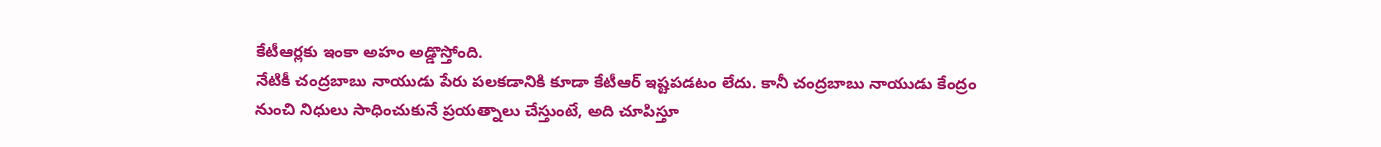కేటీఆర్లకు ఇంకా అహం అడ్డొస్తోంది.
నేటికీ చంద్రబాబు నాయుడు పేరు పలకడానికి కూడా కేటీఆర్ ఇష్టపడటం లేదు. కానీ చంద్రబాబు నాయుడు కేంద్రం నుంచి నిధులు సాధించుకునే ప్రయత్నాలు చేస్తుంటే, అది చూపిస్తూ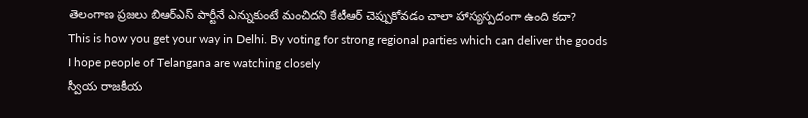తెలంగాణ ప్రజలు బిఆర్ఎస్ పార్టీనే ఎన్నుకుంటే మంచిదని కేటీఆర్ చెప్పుకోవడం చాలా హాస్యస్పదంగా ఉంది కదా?
This is how you get your way in Delhi. By voting for strong regional parties which can deliver the goods
I hope people of Telangana are watching closely
స్వీయ రాజకీయ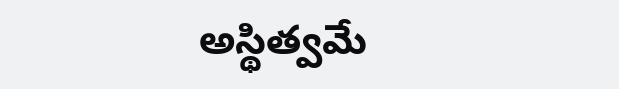అస్థిత్వమే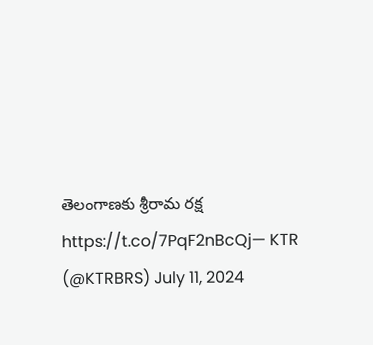తెలంగాణకు శ్రీరామ రక్ష https://t.co/7PqF2nBcQj— KTR (@KTRBRS) July 11, 2024